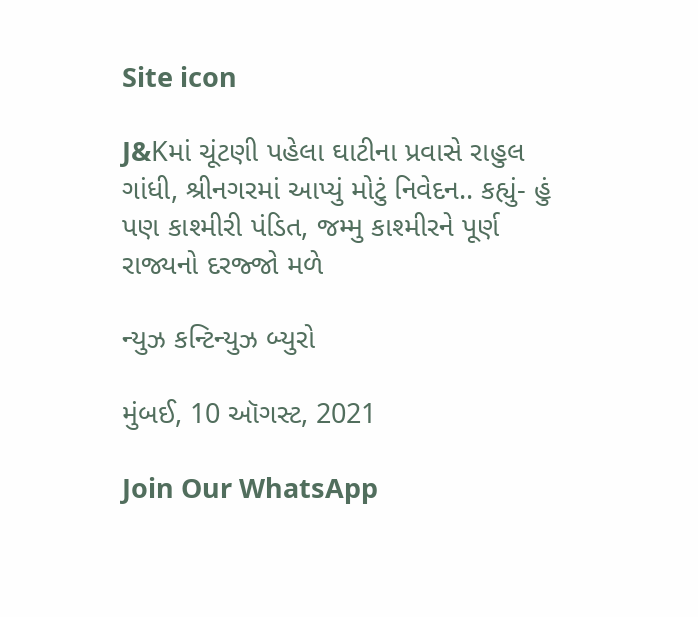Site icon

J&Kમાં ચૂંટણી પહેલા ઘાટીના પ્રવાસે રાહુલ ગાંધી, શ્રીનગરમાં આપ્યું મોટું નિવેદન.. કહ્યું- હું પણ કાશ્મીરી પંડિત, જમ્મુ કાશ્મીરને પૂર્ણ રાજ્યનો દરજ્જો મળે

ન્યુઝ કન્ટિન્યુઝ બ્યુરો

મુંબઈ, 10 ઑગસ્ટ, 2021

Join Our WhatsApp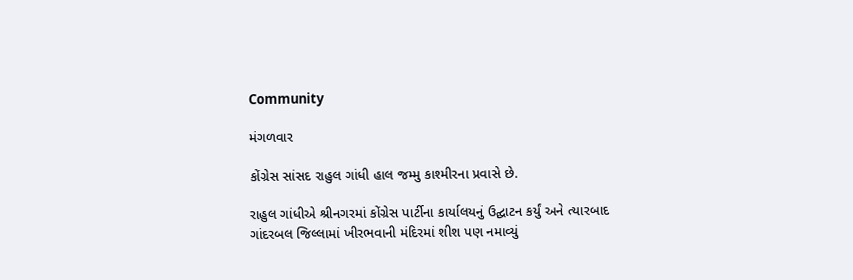Community

મંગળવાર

કોંગ્રેસ સાંસદ રાહુલ ગાંધી હાલ જમ્મુ કાશ્મીરના પ્રવાસે છે.

રાહુલ ગાંધીએ શ્રીનગરમાં કોંગ્રેસ પાર્ટીના કાર્યાલયનું ઉદ્ઘાટન કર્યું અને ત્યારબાદ ગાંદરબલ જિલ્લામાં ખીરભવાની મંદિરમાં શીશ પણ નમાવ્યું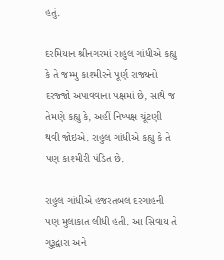હતું.

દરમિયાન શ્રીનગરમાં રાહુલ ગાંધીએ કહ્યુ કે તે જમ્મુ કાશ્મીરને પૂર્ણ રાજ્યનો દરજ્જો અપાવવાના પક્ષમાં છે, સાથે જ તેમણે કહ્યુ કે, અહીં નિષ્પક્ષ ચૂંટણી થવી જોઇએ. રાહુલ ગાંધીએ કહ્યુ કે તે પણ કાશ્મીરી પંડિત છે.

રાહુલ ગાંધીએ હજરતબલ દરગાહની પણ મુલાકાત લીધી હતી. આ સિવાય તે ગુરૂદ્વારા અને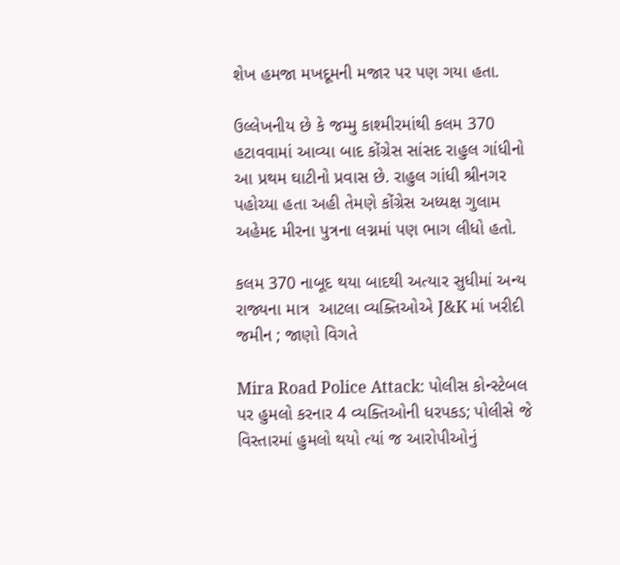શેખ હમજા મખદૂમની મજાર પર પણ ગયા હતા.

ઉલ્લેખનીય છે કે જમ્મુ કાશ્મીરમાંથી કલમ 370 હટાવવામાં આવ્યા બાદ કોંગ્રેસ સાંસદ રાહુલ ગાંધીનો આ પ્રથમ ઘાટીનો પ્રવાસ છે. રાહુલ ગાંધી શ્રીનગર પહોચ્યા હતા અહી તેમણે કોંગ્રેસ અધ્યક્ષ ગુલામ અહેમદ મીરના પુત્રના લગ્નમાં પણ ભાગ લીધો હતો.

કલમ 370 નાબૂદ થયા બાદથી અત્યાર સુધીમાં અન્ય રાજ્યના માત્ર  આટલા વ્યક્તિઓએ J&K માં ખરીદી જમીન ; જાણો વિગતે

Mira Road Police Attack: પોલીસ કોન્સ્ટેબલ પર હુમલો કરનાર 4 વ્યક્તિઓની ધરપકડ; પોલીસે જે વિસ્તારમાં હુમલો થયો ત્યાં જ આરોપીઓનું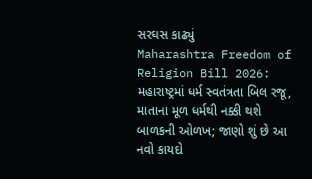સરઘસ કાઢ્યું
Maharashtra Freedom of Religion Bill 2026: મહારાષ્ટ્રમાં ધર્મ સ્વતંત્રતા બિલ રજૂ, માતાના મૂળ ધર્મથી નક્કી થશે બાળકની ઓળખ; જાણો શું છે આ નવો કાયદો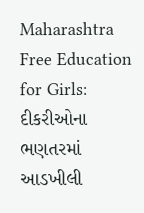Maharashtra Free Education for Girls: દીકરીઓના ભણતરમાં આડખીલી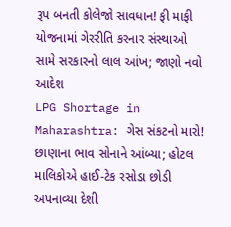રૂપ બનતી કોલેજો સાવધાન! ફી માફી યોજનામાં ગેરરીતિ કરનાર સંસ્થાઓ સામે સરકારનો લાલ આંખ; જાણો નવો આદેશ
LPG Shortage in Maharashtra: ગેસ સંકટનો મારો! છાણાના ભાવ સોનાને આંબ્યા; હોટલ માલિકોએ હાઈ-ટેક રસોડા છોડી અપનાવ્યા દેશી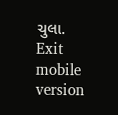ચુલા.
Exit mobile version